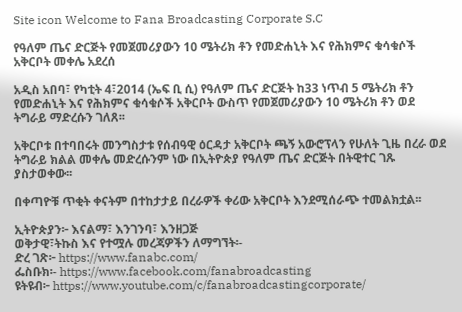Site icon Welcome to Fana Broadcasting Corporate S.C

የዓለም ጤና ድርጅት የመጀመሪያውን 10 ሜትሪክ ቶን የመድሐኒት እና የሕክምና ቁሳቁሶች አቅርቦት መቀሌ አደረሰ

አዲስ አበባ፣ የካቲት 4፣2014 (ኤፍ ቢ ሲ) የዓለም ጤና ድርጅት ከ33 ነጥብ 5 ሜትሪክ ቶን የመድሐኒት እና የሕክምና ቁሳቁሶች አቅርቦት ውስጥ የመጀመሪያውን 10 ሜትሪክ ቶን ወደ ትግራይ ማድረሱን ገለጸ፡፡

አቅርቦቱ በተባበሩት መንግስታቱ የሰብዓዊ ዕርዳታ አቅርቦት ጫኝ አውሮፕላን የሁለት ጊዜ በረራ ወደ ትግራይ ክልል መቀሌ መድረሱንም ነው በኢትዮጵያ የዓለም ጤና ድርጅት በትዊተር ገጹ ያስታወቀው፡፡

በቀጣዮቹ ጥቂት ቀናትም በተከታታይ በረራዎች ቀሪው አቅርቦት እንደሚሰራጭ ተመልክቷል፡፡

ኢትዮጵያን፦ እናልማ፣ እንገንባ፣ እንዘጋጅ
ወቅታዊ፣ትኩስ እና የተሟሉ መረጃዎችን ለማግኘት፡-
ድረ ገጽ፦ https://www.fanabc.com/
ፌስቡክ፡- https://www.facebook.com/fanabroadcasting
ዩትዩብ፦ https://www.youtube.com/c/fanabroadcastingcorporate/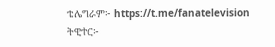ቴሌግራም፦ https://t.me/fanatelevision
ትዊተር፦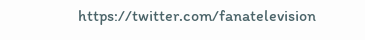https://twitter.com/fanatelevision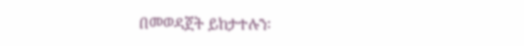በመወዳጀት ይከታተሉን፡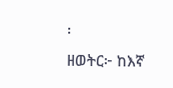፡
ዘወትር፦ ከእኛ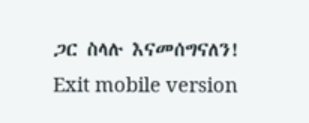ጋር ስላሉ እናመሰግናለን!
Exit mobile version